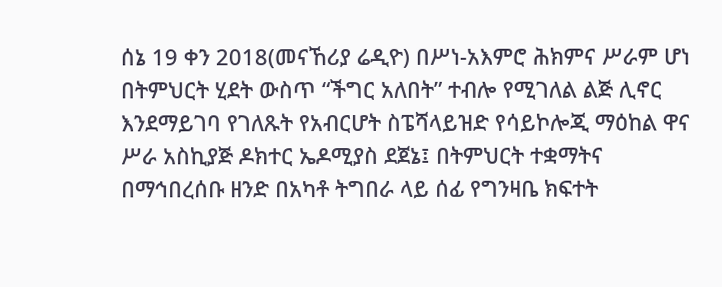ሰኔ 19 ቀን 2018(መናኸሪያ ሬዲዮ) በሥነ-አእምሮ ሕክምና ሥራም ሆነ በትምህርት ሂደት ውስጥ “ችግር አለበት” ተብሎ የሚገለል ልጅ ሊኖር እንደማይገባ የገለጹት የአብርሆት ስፔሻላይዝድ የሳይኮሎጂ ማዕከል ዋና ሥራ አስኪያጅ ዶክተር ኤዶሚያስ ደጀኔ፤ በትምህርት ተቋማትና በማኅበረሰቡ ዘንድ በአካቶ ትግበራ ላይ ሰፊ የግንዛቤ ክፍተት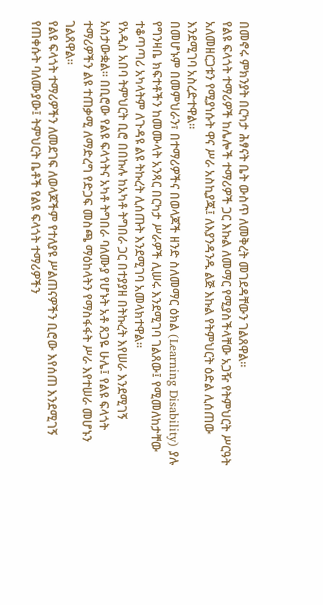በመኖሩ ምክንያት በርካታ ሕፃናት ቤት ውስጥ ለመቅረት መገደዳቸውን ገልጸዋል።
የልዩ ፍላጎት ተማሪዎች ከሌሎች ተማሪዎች ጋር እኩል ለመማር የሚያስችላቸው አጋዥ የትምህርት ሥርዓት አለመዘርጋቱን የሚያነሱት ዋና ሥራ አስኪያጁ፤ ለእያንዳንዱ ልጅ እኩል የትምህርት ዕድል ሊሰጠው እንደሚገባ አስረድተዋል።
በመሆኑም በመምህራን፣ በተማሪዎችና በወላጆች ዘንድ ስለመማር ዕክል (Learning Disability) ያሉ የግንዛቤ ክፍተቶችን ከመሙላት አንጻር በርካታ ሥራዎች ሊሠሩ እንደሚገባ ገልጸው፤ የሚመለከታቸው ተቆጣጣሪ አካላትም ለጉዳዩ ልዩ ትኩረት ሊሰጡት እንደሚገባ አመላክተዋል።
የአዲስ አበባ ትምህርት ቢሮ በበኩሉ ከአካቶ ትግበራ ጋር በተያያዘ በትኩረት እየሠራ እንደሚገኝ አስታውቋል። በቢሮው የልዩ ፍላጎትና አካቶ ትግበራ ባለሙያ የሆኑት አቶ ጸጋዬ ሁሌ፤ የልዩ ፍላጎት ተማሪዎችን ልዩ ተጠቃሚ ለማድረግ የድጋፍ መስጫ ማዕከላትን የማስፋፋት ሥራ እየተሠራ መሆኑን ገልጸዋል።
የልዩ ፍላጎት ተማሪዎችን ለመደገፍ ለወላጆችም የተለያዩ ሥልጠናዎችን ቢሮው እየሰጠ እንደሚገኝ የጠቀሱት ባለሙያው፤ ትምህርት ቤቶች የልዩ ፍላጎት ተማሪዎችን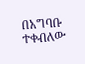በአግባቡ ተቀብለው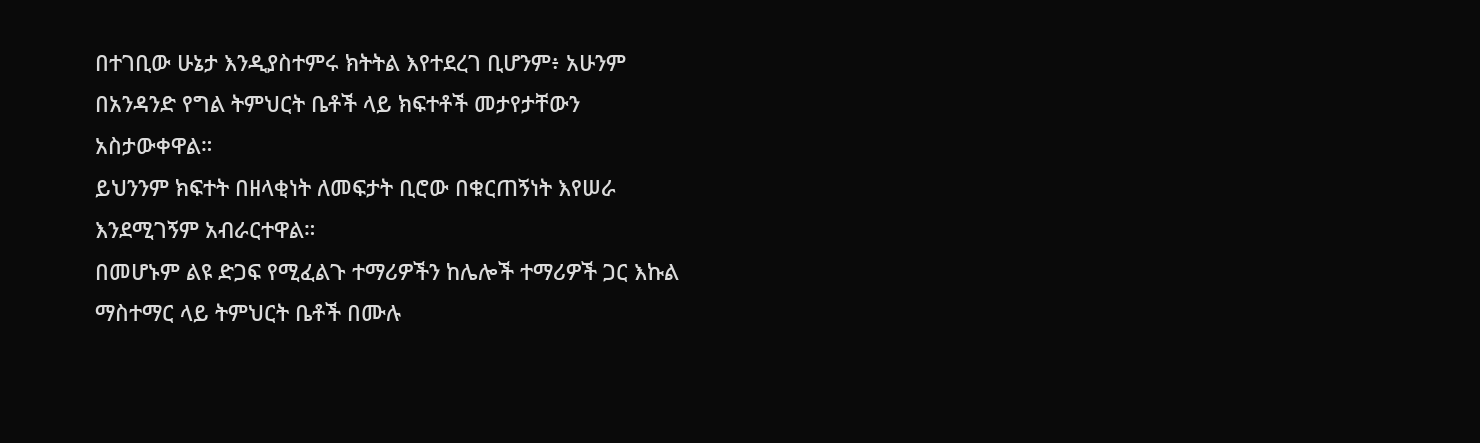በተገቢው ሁኔታ እንዲያስተምሩ ክትትል እየተደረገ ቢሆንም፥ አሁንም በአንዳንድ የግል ትምህርት ቤቶች ላይ ክፍተቶች መታየታቸውን አስታውቀዋል።
ይህንንም ክፍተት በዘላቂነት ለመፍታት ቢሮው በቁርጠኝነት እየሠራ እንደሚገኝም አብራርተዋል።
በመሆኑም ልዩ ድጋፍ የሚፈልጉ ተማሪዎችን ከሌሎች ተማሪዎች ጋር እኩል ማስተማር ላይ ትምህርት ቤቶች በሙሉ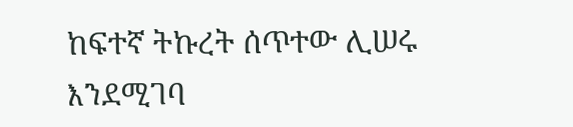ከፍተኛ ትኩረት ሰጥተው ሊሠሩ እንደሚገባ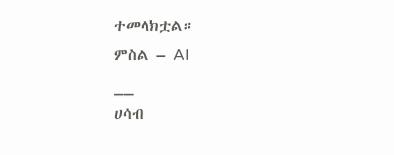ተመላክቷል።
ምስል – AI
__
ሀሳብ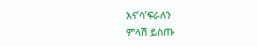እና’ሳ’ፍራለን
ምላሽ ይስጡ